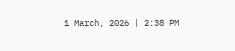1 March, 2026 | 2:38 PM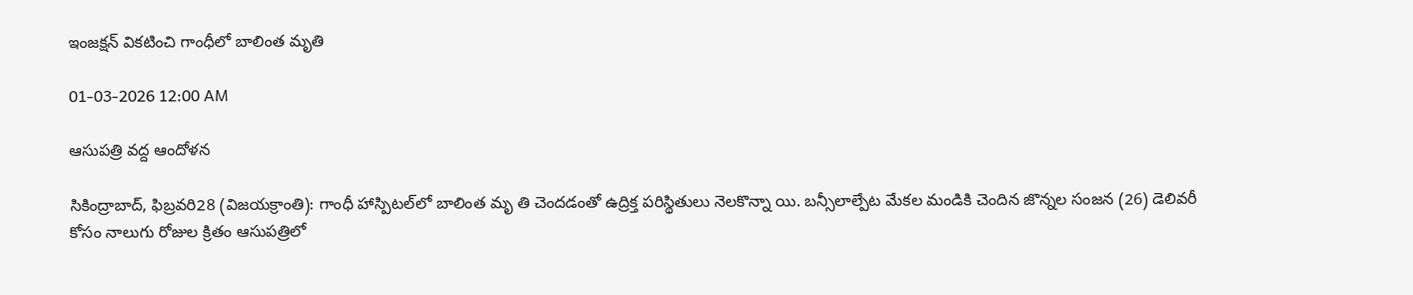ఇంజక్షన్ వికటించి గాంధీలో బాలింత మృతి

01-03-2026 12:00 AM

ఆసుపత్రి వద్ద ఆందోళన

సికింద్రాబాద్, ఫిబ్రవరి28 (విజయక్రాంతి): గాంధీ హాస్పిటల్‌లో బాలింత మృ తి చెందడంతో ఉద్రిక్త పరిస్థితులు నెలకొన్నా యి. బన్సీలాల్పేట మేకల మండికి చెందిన జొన్నల సంజన (26) డెలివరీ కోసం నాలుగు రోజుల క్రితం ఆసుపత్రిలో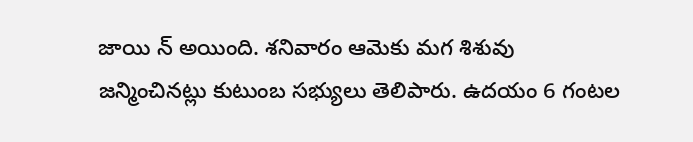జాయి న్ అయింది. శనివారం ఆమెకు మగ శిశువు జన్మించినట్లు కుటుంబ సభ్యులు తెలిపారు. ఉదయం 6 గంటల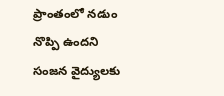ప్రాంతంలో నడుం నొప్పి ఉందని సంజన వైద్యులకు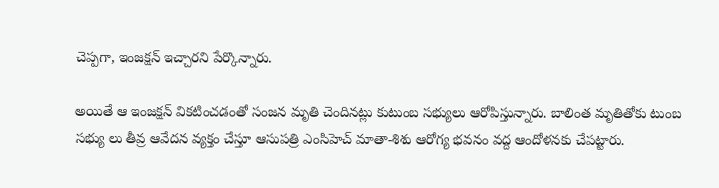చెప్పగా, ఇంజక్షన్ ఇచ్చారని పేర్కొన్నారు.

అయితే ఆ ఇంజక్షన్ వికటించడంతో సంజన మృతి చెందినట్లు కుటుంబ సభ్యులు ఆరోపిస్తున్నారు. బాలింత మృతితోకు టుంబ సభ్యు లు తీవ్ర ఆవేదన వ్యక్తం చేస్తూ ఆసుపత్రి ఎంసిహెచ్ మాతా-శిశు ఆరోగ్య భవనం వద్ద ఆందోళనకు చేపట్టారు.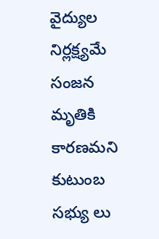వైద్యుల నిర్లక్ష్యమే సంజన మృతికి కారణమని కుటుంబ సభ్యు లు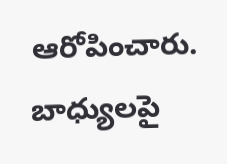ఆరోపించారు. బాధ్యులపై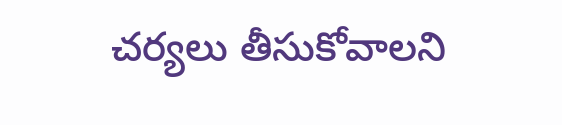చర్యలు తీసుకోవాలని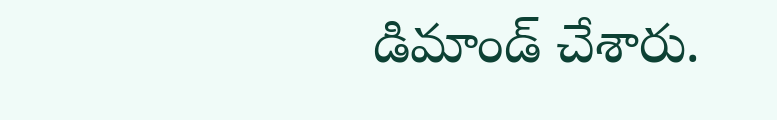డిమాండ్ చేశారు.